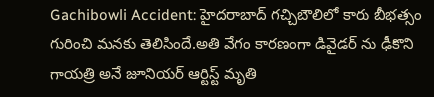Gachibowli Accident: హైదరాబాద్ గచ్చిబౌలిలో కారు బీభత్సం గురించి మనకు తెలిసిందే.అతి వేగం కారణంగా డివైడర్ ను ఢీకొని గాయత్రి అనే జూనియర్ ఆర్టిస్ట్ మృతి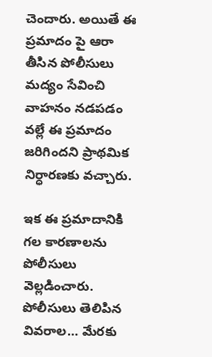చెందారు. అయితే ఈ ప్రమాదం పై ఆరా తీసిన పోలీసులు మద్యం సేవించి వాహనం నడపడం వల్లే ఈ ప్రమాదం జరిగిందని ప్రాథమిక నిర్ధారణకు వచ్చారు.

ఇక ఈ ప్రమాదానికి గల కారణాలను పోలీసులు వెల్లడించారు. పోలీసులు తెలిపిన వివరాల… మేరకు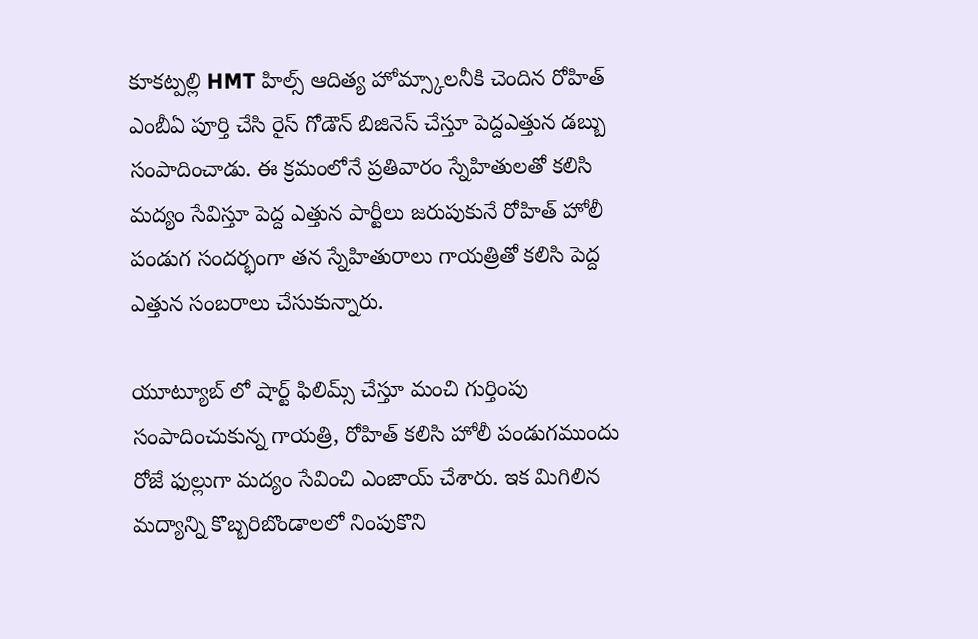కూకట్పల్లి HMT హిల్స్ ఆదిత్య హోమ్స్కాలనీకి చెందిన రోహిత్ ఎంబీఏ పూర్తి చేసి రైస్ గోడౌన్ బిజినెస్ చేస్తూ పెద్దఎత్తున డబ్బు సంపాదించాడు. ఈ క్రమంలోనే ప్రతివారం స్నేహితులతో కలిసి మద్యం సేవిస్తూ పెద్ద ఎత్తున పార్టీలు జరుపుకునే రోహిత్ హోలీ పండుగ సందర్భంగా తన స్నేహితురాలు గాయత్రితో కలిసి పెద్ద ఎత్తున సంబరాలు చేసుకున్నారు.

యూట్యూబ్ లో షార్ట్ ఫిలిమ్స్ చేస్తూ మంచి గుర్తింపు సంపాదించుకున్న గాయత్రి, రోహిత్ కలిసి హోలీ పండుగముందు రోజే ఫుల్లుగా మద్యం సేవించి ఎంజాయ్ చేశారు. ఇక మిగిలిన మద్యాన్ని కొబ్బరిబొండాలలో నింపుకొని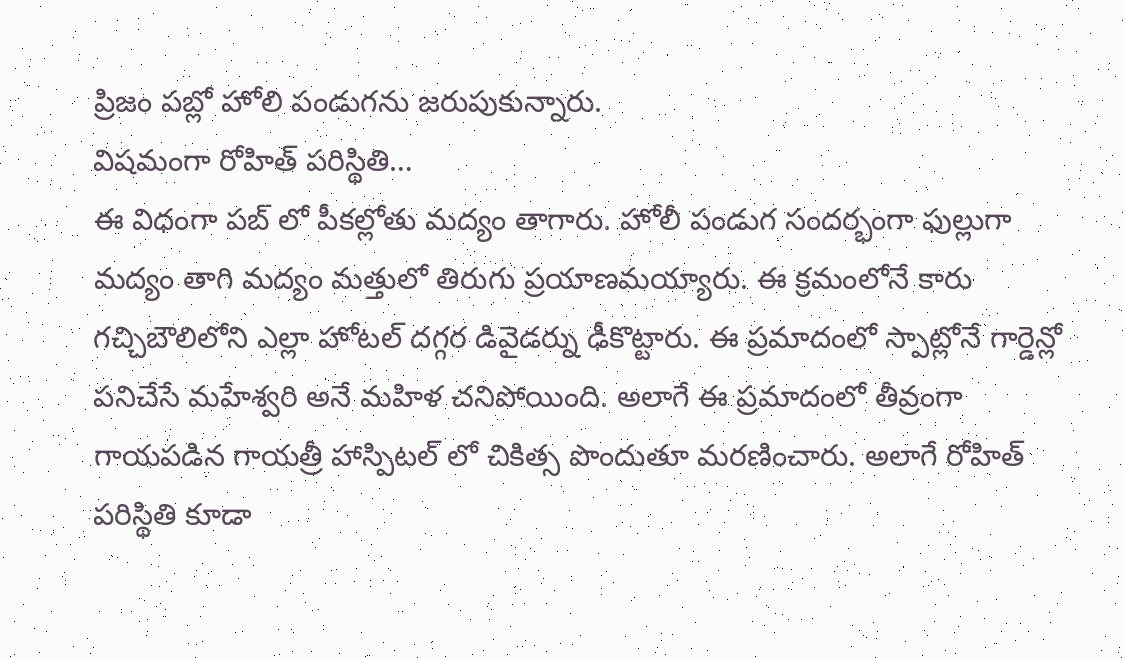ప్రిజం పబ్లో హోలి పండుగను జరుపుకున్నారు.
విషమంగా రోహిత్ పరిస్థితి…
ఈ విధంగా పబ్ లో పీకల్లోతు మద్యం తాగారు. హోలీ పండుగ సందర్భంగా ఫుల్లుగా మద్యం తాగి మద్యం మత్తులో తిరుగు ప్రయాణమయ్యారు. ఈ క్రమంలోనే కారు గచ్చిబౌలిలోని ఎల్లా హోటల్ దగ్గర డివైడర్ను ఢీకొట్టారు. ఈ ప్రమాదంలో స్పాట్లోనే గార్డెన్లో పనిచేసే మహేశ్వరి అనే మహిళ చనిపోయింది. అలాగే ఈ ప్రమాదంలో తీవ్రంగా గాయపడిన గాయత్రీ హాస్పిటల్ లో చికిత్స పొందుతూ మరణించారు. అలాగే రోహిత్ పరిస్థితి కూడా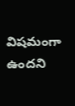విషమంగా ఉందని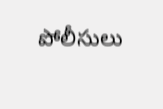పోలీసులు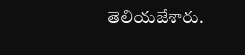తెలియజేశారు.